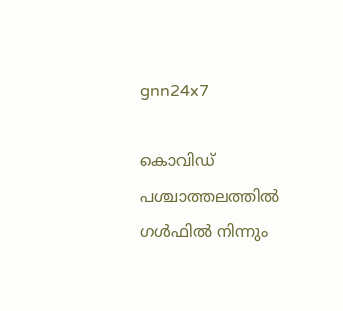gnn24x7

കൊവിഡ് പശ്ചാത്തലത്തില്‍ ഗള്‍ഫില്‍ നിന്നും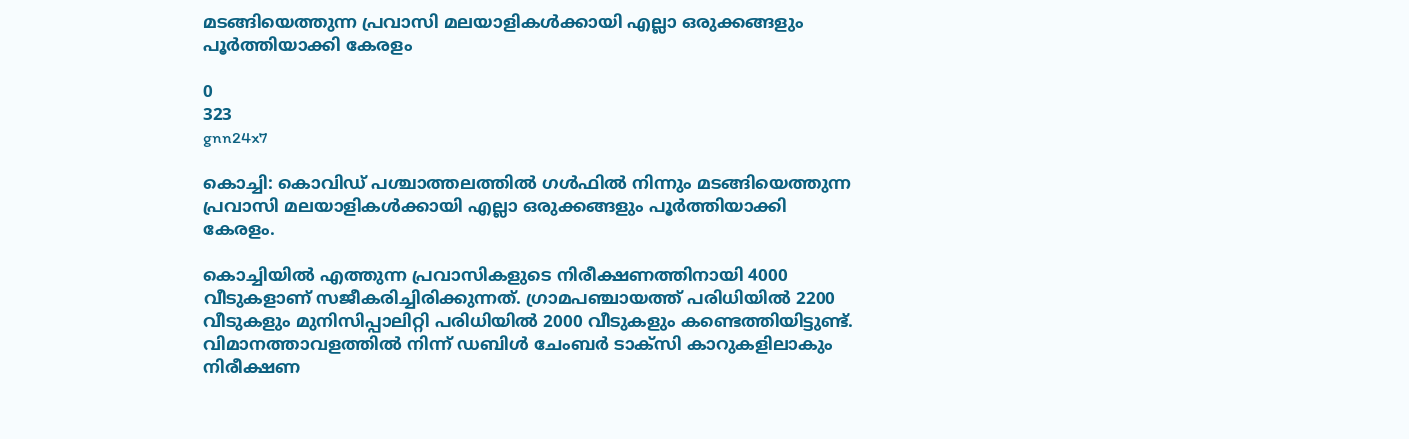മടങ്ങിയെത്തുന്ന പ്രവാസി മലയാളികള്‍ക്കായി എല്ലാ ഒരുക്കങ്ങളും പൂര്‍ത്തിയാക്കി കേരളം

0
323
gnn24x7

കൊച്ചി: കൊവിഡ് പശ്ചാത്തലത്തില്‍ ഗള്‍ഫില്‍ നിന്നും മടങ്ങിയെത്തുന്ന പ്രവാസി മലയാളികള്‍ക്കായി എല്ലാ ഒരുക്കങ്ങളും പൂര്‍ത്തിയാക്കി കേരളം.

കൊച്ചിയില്‍ എത്തുന്ന പ്രവാസികളുടെ നിരീക്ഷണത്തിനായി 4000 വീടുകളാണ് സജീകരിച്ചിരിക്കുന്നത്. ഗ്രാമപഞ്ചായത്ത് പരിധിയില്‍ 2200 വീടുകളും മുനിസിപ്പാലിറ്റി പരിധിയില്‍ 2000 വീടുകളും കണ്ടെത്തിയിട്ടുണ്ട്. വിമാനത്താവളത്തില്‍ നിന്ന് ഡബിള്‍ ചേംബര്‍ ടാക്‌സി കാറുകളിലാകും നിരീക്ഷണ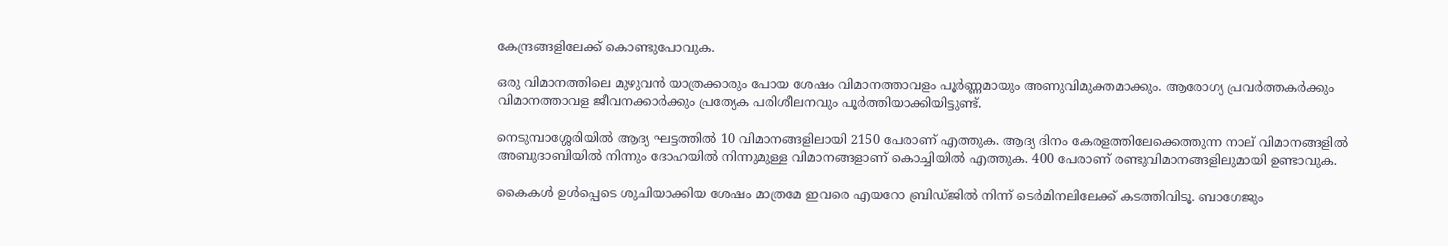കേന്ദ്രങ്ങളിലേക്ക് കൊണ്ടുപോവുക.

ഒരു വിമാനത്തിലെ മുഴുവന്‍ യാത്രക്കാരും പോയ ശേഷം വിമാനത്താവളം പൂര്‍ണ്ണമായും അണുവിമുക്തമാക്കും. ആരോഗ്യ പ്രവര്‍ത്തകര്‍ക്കും വിമാനത്താവള ജീവനക്കാര്‍ക്കും പ്രത്യേക പരിശീലനവും പൂര്‍ത്തിയാക്കിയിട്ടുണ്ട്.

നെടുമ്പാശ്ശേരിയില്‍ ആദ്യ ഘട്ടത്തില്‍ 10 വിമാനങ്ങളിലായി 2150 പേരാണ് എത്തുക. ആദ്യ ദിനം കേരളത്തിലേക്കെത്തുന്ന നാല് വിമാനങ്ങളില്‍ അബുദാബിയില്‍ നിന്നും ദോഹയില്‍ നിന്നുമുള്ള വിമാനങ്ങളാണ് കൊച്ചിയില്‍ എത്തുക. 400 പേരാണ് രണ്ടുവിമാനങ്ങളിലുമായി ഉണ്ടാവുക.

കൈകള്‍ ഉള്‍പ്പെടെ ശുചിയാക്കിയ ശേഷം മാത്രമേ ഇവരെ എയറോ ബ്രിഡ്ജില്‍ നിന്ന് ടെര്‍മിനലിലേക്ക് കടത്തിവിടൂ. ബാഗേജും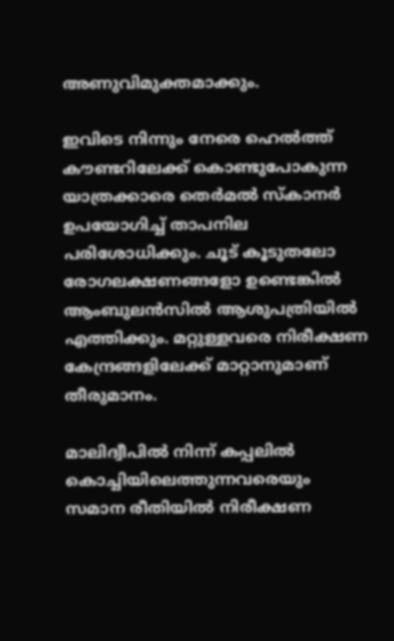അണുവിമുക്തമാക്കും.

ഇവിടെ നിന്നും നേരെ ഹെല്‍ത്ത് കൗണ്ടറിലേക്ക് കൊണ്ടുപോകുന്ന യാത്രക്കാരെ തെര്‍മല്‍ സ്‌കാനര്‍ ഉപയോഗിച്ച് താപനില പരിശോധിക്കും. ചൂട് കൂടുതലോ രോഗലക്ഷണങ്ങളോ ഉണ്ടെങ്കില്‍ ആംബുലന്‍സില്‍ ആശുപത്രിയില്‍ എത്തിക്കും. മറ്റുള്ളവരെ നിരീക്ഷണ കേന്ദ്രങ്ങളിലേക്ക് മാറ്റാനുമാണ് തീരുമാനം.

മാലിദ്വീപില്‍ നിന്ന് കപ്പലില്‍ കൊച്ചിയിലെത്തുന്നവരെയും സമാന രീതിയില്‍ നിരീക്ഷണ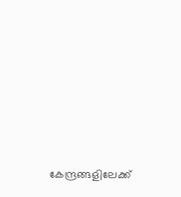കേന്ദ്രങ്ങളിലേക്ക്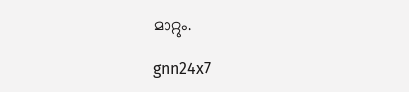മാറ്റും.

gnn24x7